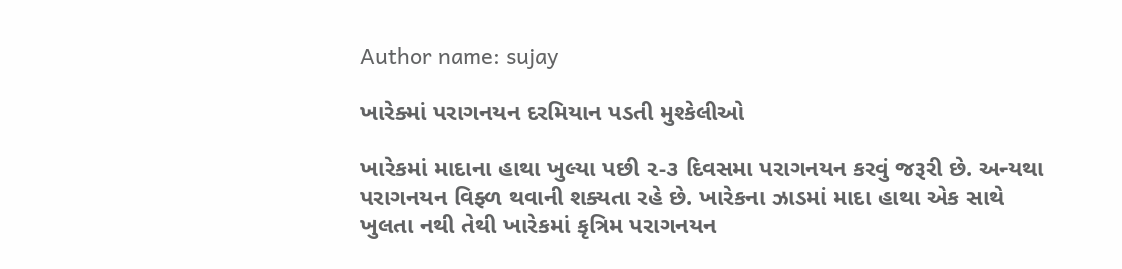Author name: sujay

ખારેક્માં પરાગનયન દરમિયાન પડતી મુશ્કેલીઓ

ખારેકમાં માદાના હાથા ખુલ્યા પછી ૨-૩ દિવસમા પરાગનયન કરવું જરૂરી છે. અન્યથા પરાગનયન વિફ્ળ થવાની શક્યતા રહે છે. ખારેકના ઝાડમાં માદા હાથા એક સાથે ખુલતા નથી તેથી ખારેકમાં કૃત્રિમ પરાગનયન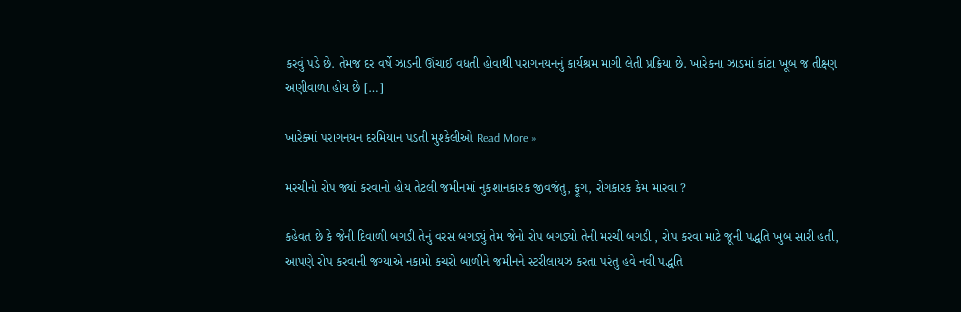કરવું પડે છે. તેમજ દર વર્ષે ઝાડની ઊંચાઈ વધતી હોવાથી પરાગનયનનું કાર્યશ્રમ માગી લેતી પ્રક્રિયા છે. ખારેકના ઝાડમાં કાંટા ખૂબ જ તીક્ષ્ણ અણીવાળા હોય છે […]

ખારેક્માં પરાગનયન દરમિયાન પડતી મુશ્કેલીઓ Read More »

મરચીનો રોપ જ્યાં કરવાનો હોય તેટલી જમીનમાં નુકશાનકારક જીવજંતુ, ફૂગ, રોગકારક કેમ મારવા ?

કહેવત છે કે જેની દિવાળી બગડી તેનું વરસ બગડ્યું તેમ જેનો રોપ બગડ્યો તેની મરચી બગડી , રોપ કરવા માટે જૂની પદ્ધતિ ખુબ સારી હતી, આપણે રોપ કરવાની જગ્યાએ નકામો કચરો બાળીને જમીનને સ્ટરીલાયઝ કરતા પરંતુ હવે નવી પદ્ધતિ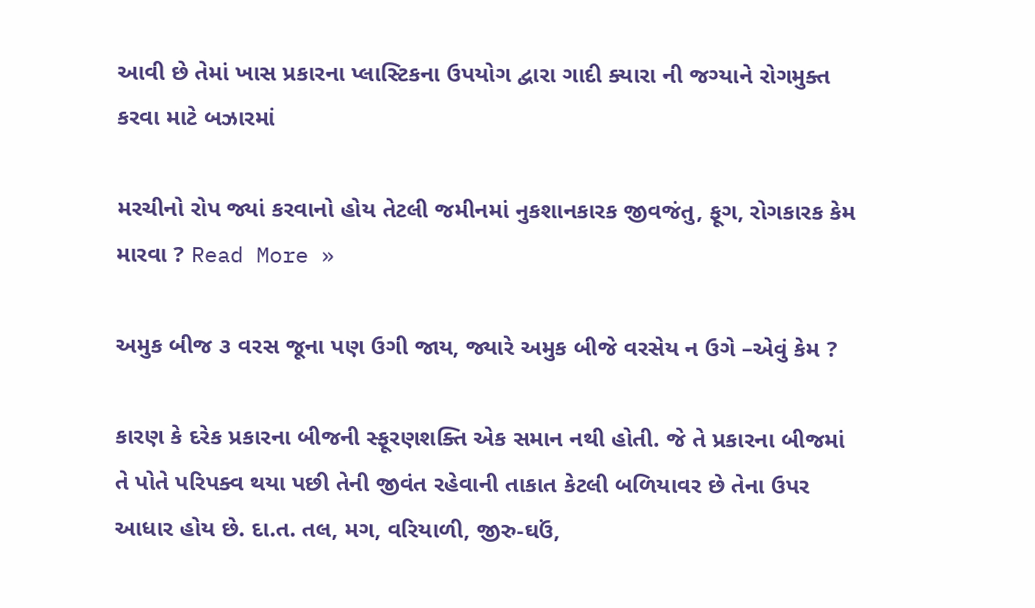આવી છે તેમાં ખાસ પ્રકારના પ્લાસ્ટિકના ઉપયોગ દ્વારા ગાદી ક્યારા ની જગ્યાને રોગમુક્ત કરવા માટે બઝારમાં

મરચીનો રોપ જ્યાં કરવાનો હોય તેટલી જમીનમાં નુકશાનકારક જીવજંતુ, ફૂગ, રોગકારક કેમ મારવા ? Read More »

અમુક બીજ ૩ વરસ જૂના પણ ઉગી જાય, જ્યારે અમુક બીજે વરસેય ન ઉગે –એવું કેમ ?

કારણ કે દરેક પ્રકારના બીજની સ્ફૂરણશક્તિ એક સમાન નથી હોતી. જે તે પ્રકારના બીજમાં તે પોતે પરિપક્વ થયા પછી તેની જીવંત રહેવાની તાકાત કેટલી બળિયાવર છે તેના ઉપર આધાર હોય છે. દા.ત. તલ, મગ, વરિયાળી, જીરુ-ઘઉં,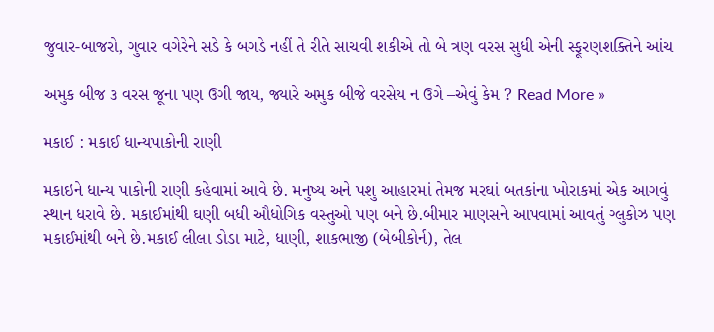જુવાર-બાજરો, ગુવાર વગેરેને સડે કે બગડે નહીં તે રીતે સાચવી શકીએ તો બે ત્રણ વરસ સુધી એની સ્ફૂરણશક્તિને આંચ

અમુક બીજ ૩ વરસ જૂના પણ ઉગી જાય, જ્યારે અમુક બીજે વરસેય ન ઉગે –એવું કેમ ? Read More »

મકાઈ : મકાઈ ધાન્યપાકોની રાણી

મકાઇને ધાન્ય પાકોની રાણી કહેવામાં આવે છે. મનુષ્ય અને પશુ આહારમાં તેમજ મરઘાં બતકાંના ખોરાકમાં એક આગવું સ્થાન ધરાવે છે. મકાઈમાંથી ઘણી બધી ઔધોગિક વસ્તુઓ પણ બને છે.બીમાર માણસને આપવામાં આવતું ગ્લુકોઝ પણ મકાઈમાંથી બને છે.મકાઈ લીલા ડોડા માટે, ધાણી, શાકભાજી (બેબીકોર્ન), તેલ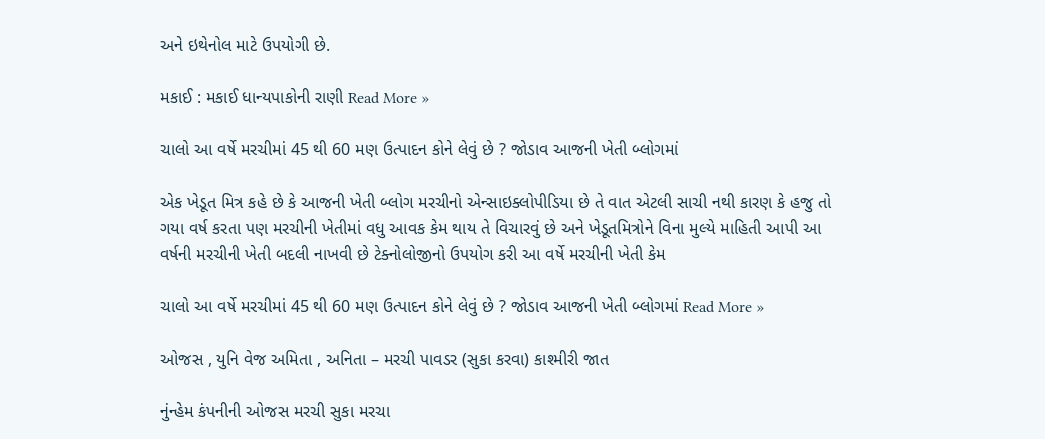અને ઇથેનોલ માટે ઉપયોગી છે.

મકાઈ : મકાઈ ધાન્યપાકોની રાણી Read More »

ચાલો આ વર્ષે મરચીમાં 45 થી 60 મણ ઉત્પાદન કોને લેવું છે ? જોડાવ આજની ખેતી બ્લોગમાં

એક ખેડૂત મિત્ર કહે છે કે આજની ખેતી બ્લોગ મરચીનો એન્સાઇક્લોપીડિયા છે તે વાત એટલી સાચી નથી કારણ કે હજુ તો ગયા વર્ષ કરતા પણ મરચીની ખેતીમાં વધુ આવક કેમ થાય તે વિચારવું છે અને ખેડૂતમિત્રોને વિના મુલ્યે માહિતી આપી આ વર્ષની મરચીની ખેતી બદલી નાખવી છે ટેક્નોલોજીનો ઉપયોગ કરી આ વર્ષે મરચીની ખેતી કેમ

ચાલો આ વર્ષે મરચીમાં 45 થી 60 મણ ઉત્પાદન કોને લેવું છે ? જોડાવ આજની ખેતી બ્લોગમાં Read More »

ઓજસ , યુનિ વેજ અમિતા , અનિતા – મરચી પાવડર (સુકા કરવા) કાશ્મીરી જાત

નુંન્હેમ કંપનીની ઓજસ મરચી સુકા મરચા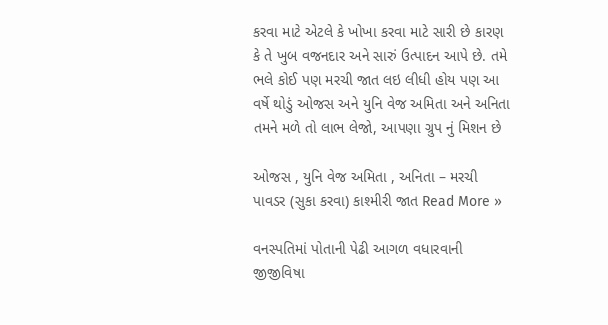કરવા માટે એટલે કે ખોખા કરવા માટે સારી છે કારણ કે તે ખુબ વજનદાર અને સારું ઉત્પાદન આપે છે. તમે ભલે કોઈ પણ મરચી જાત લઇ લીધી હોય પણ આ વર્ષે થોડું ઓજસ અને યુનિ વેજ અમિતા અને અનિતા તમને મળે તો લાભ લેજો, આપણા ગ્રુપ નું મિશન છે

ઓજસ , યુનિ વેજ અમિતા , અનિતા – મરચી પાવડર (સુકા કરવા) કાશ્મીરી જાત Read More »

વનસ્પતિમાં પોતાની પેઢી આગળ વધારવાની જીજીવિષા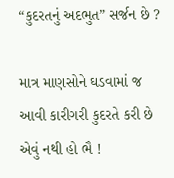“કુદરતનું અદભુત” સર્જન છે ?

માત્ર માણસોને ઘડવામાં જ આવી કારીગરી કુદરતે કરી છે એવું નથી હો ભૈ !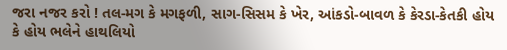જરા નજર કરો ! તલ-મગ કે મગફળી, સાગ-સિસમ કે ખેર, આંકડો-બાવળ કે કેરડા-કેતકી હોય કે હોય ભલેને હાથલિયો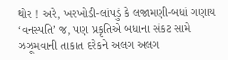થોર ! અરે, ખરખોડી-લાંપડું કે લજામણી-બધાં ગણાય ‘વનસ્પતિ’ જ, પણ પ્રકૃતિએ બધાના સંકટ સામે ઝઝૂમવાની તાકાત દરેકને અલગ અલગ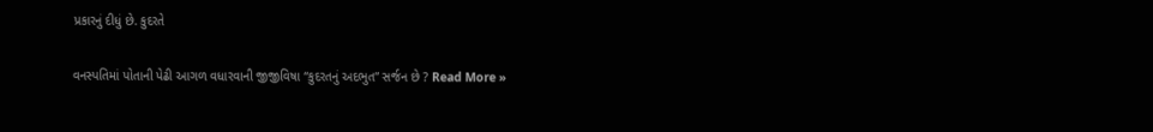પ્રકારનું દીધું છે. કુદરતે

વનસ્પતિમાં પોતાની પેઢી આગળ વધારવાની જીજીવિષા “કુદરતનું અદભુત” સર્જન છે ? Read More »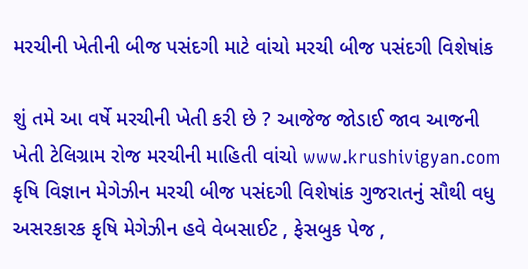મરચીની ખેતીની બીજ પસંદગી માટે વાંચો મરચી બીજ પસંદગી વિશેષાંક

શું તમે આ વર્ષે મરચીની ખેતી કરી છે ? આજેજ જોડાઈ જાવ આજની ખેતી ટેલિગ્રામ રોજ મરચીની માહિતી વાંચો www.krushivigyan.com કૃષિ વિજ્ઞાન મેગેઝીન મરચી બીજ પસંદગી વિશેષાંક ગુજરાતનું સૌથી વધુ અસરકારક કૃષિ મેગેઝીન હવે વેબસાઈટ , ફેસબુક પેજ ,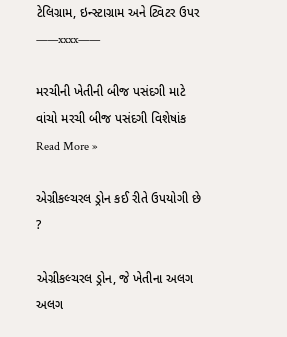ટેલિગ્રામ, ઇન્સ્ટાગ્રામ અને ટ્વિટર ઉપર ——xxxx——

મરચીની ખેતીની બીજ પસંદગી માટે વાંચો મરચી બીજ પસંદગી વિશેષાંક Read More »

એગ્રીકલ્ચરલ ડ્રોન કઈ રીતે ઉપયોગી છે ?

એગ્રીકલ્ચરલ ડ્રોન, જે ખેતીના અલગ અલગ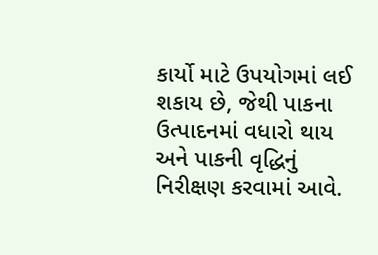કાર્યો માટે ઉપયોગમાં લઈ શકાય છે, જેથી પાકના ઉત્પાદનમાં વધારો થાય અને પાકની વૃદ્ધિનું નિરીક્ષણ કરવામાં આવે.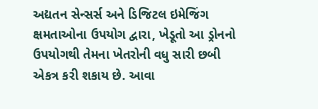અદ્યતન સેન્સર્સ અને ડિજિટલ ઇમેજિંગ ક્ષમતાઓના ઉપયોગ દ્વારા, ખેડૂતો આ ડ્રોનનો ઉપયોગથી તેમના ખેતરોની વધુ સારી છબી એકત્ર કરી શકાય છે. આવા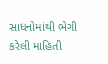સાધનોમાંથી ભેગી કરેલી માહિતી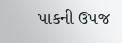પાકની ઉપજ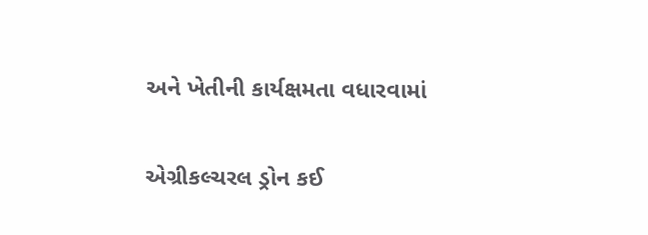અને ખેતીની કાર્યક્ષમતા વધારવામાં

એગ્રીકલ્ચરલ ડ્રોન કઈ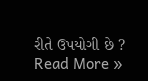રીતે ઉપયોગી છે ? Read More »